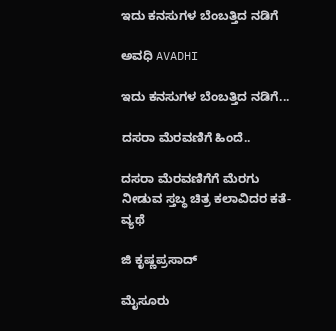ಇದು ಕನಸುಗಳ ಬೆಂಬತ್ತಿದ ನಡಿಗೆ‍

ಅವಧಿ AVADHI

ಇದು ಕನಸುಗಳ ಬೆಂಬತ್ತಿದ ನಡಿಗೆ...

ದಸರಾ ಮೆರವಣಿಗೆ ಹಿಂದೆ..

ದಸರಾ ಮೆರವಣಿಗೆಗೆ ಮೆರಗು ನೀಡುವ ಸ್ತಬ್ಧ ಚಿತ್ರ ಕಲಾವಿದರ ಕತೆ-ವ್ಯಥೆ

ಜಿ ಕೃಷ್ಣಪ್ರಸಾದ್

ಮೈಸೂರು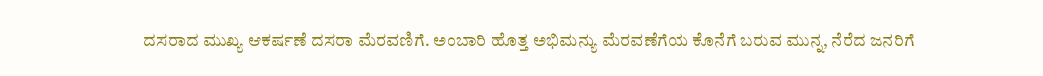ದಸರಾದ ಮುಖ್ಯ ಆಕರ್ಷಣೆ ದಸರಾ ಮೆರವಣಿಗೆ. ಅಂಬಾರಿ ಹೊತ್ತ ಅಭಿಮನ್ಯು ಮೆರವಣೆಗೆಯ ಕೊನೆಗೆ ಬರುವ ಮುನ್ನ, ನೆರೆದ ಜನರಿಗೆ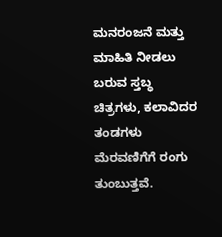ಮನರಂಜನೆ ಮತ್ತು ಮಾಹಿತಿ ನೀಡಲು ಬರುವ ಸ್ತಬ್ಧ ಚಿತ್ರಗಳು, ಕಲಾವಿದರ ತಂಡಗಳು ಮೆರವಣಿಗೆಗೆ ರಂಗು ತುಂಬುತ್ತವೆ.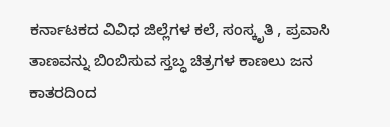ಕರ್ನಾಟಕದ ವಿವಿಧ ಜಿಲ್ಲೆಗಳ ಕಲೆ, ಸಂಸ್ಕೃತಿ , ಪ್ರವಾಸಿ ತಾಣವನ್ನು ಬಿಂಬಿಸುವ ಸ್ತಬ್ಧ ಚಿತ್ರಗಳ ಕಾಣಲು ಜನ ಕಾತರದಿಂದ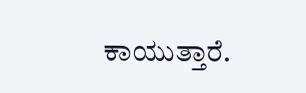ಕಾಯುತ್ತಾರೆ.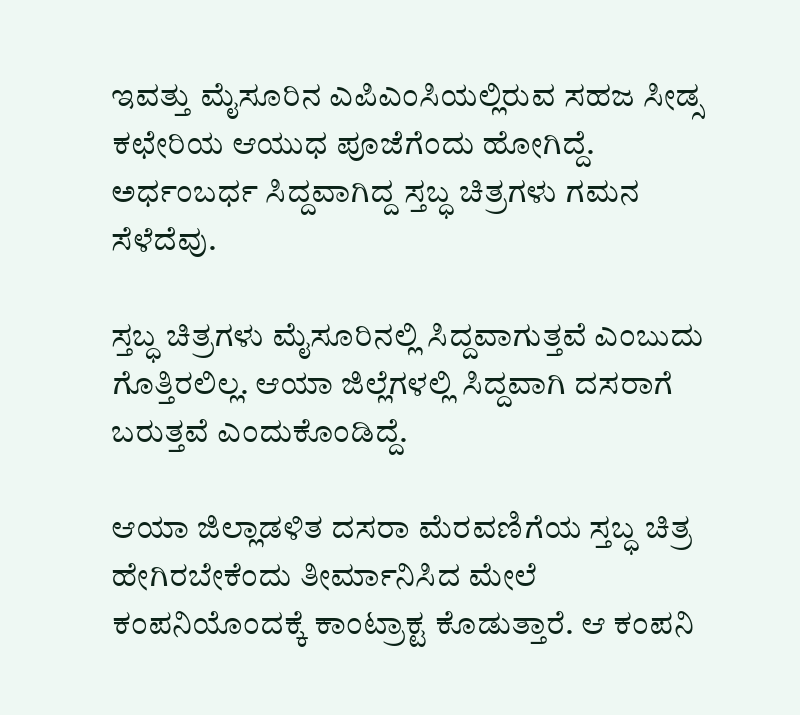ಇವತ್ತು ಮೈಸೂರಿನ ಎಪಿಎಂಸಿಯಲ್ಲಿರುವ ಸಹಜ ಸೀಡ್ಸ ಕಛೇರಿಯ ಆಯುಧ ಪೂಜೆಗೆಂದು ಹೋಗಿದ್ದೆ. ಅರ್ಧಂಬರ್ಧ ಸಿದ್ದವಾಗಿದ್ದ ಸ್ತಬ್ಧ ಚಿತ್ರಗಳು ಗಮನ ಸೆಳೆದೆವು.

ಸ್ತಬ್ಧ ಚಿತ್ರಗಳು ಮೈಸೂರಿನಲ್ಲಿ ಸಿದ್ದವಾಗುತ್ತವೆ ಎಂಬುದು ಗೊತ್ತಿರಲಿಲ್ಲ. ಆಯಾ ಜಿಲ್ಲೆಗಳಲ್ಲಿ ಸಿದ್ದವಾಗಿ ದಸರಾಗೆ ಬರುತ್ತವೆ ಎಂದುಕೊಂಡಿದ್ದೆ.

ಆಯಾ ಜಿಲ್ಲಾಡಳಿತ ದಸರಾ ಮೆರವಣಿಗೆಯ ಸ್ತಬ್ಧ ಚಿತ್ರ ಹೇಗಿರಬೇಕೆಂದು ತೀರ್ಮಾನಿಸಿದ ಮೇಲೆ ಕಂಪನಿಯೊಂದಕ್ಕೆ ಕಾಂಟ್ರಾಕ್ಟ ಕೊಡುತ್ತಾರೆ. ಆ ಕಂಪನಿ‌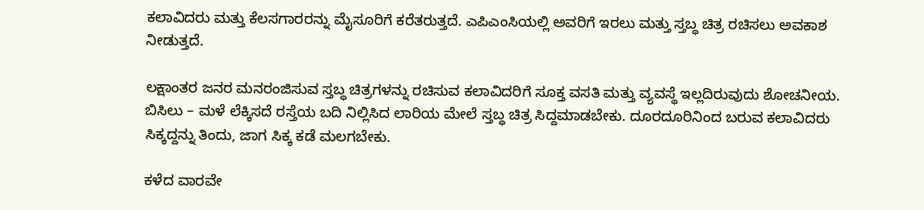ಕಲಾವಿದರು ಮತ್ತು ಕೆಲಸಗಾರರನ್ನು ಮೈಸೂರಿಗೆ ಕರೆತರುತ್ತದೆ. ಎಪಿಎಂಸಿಯಲ್ಲಿ ಅವರಿಗೆ ಇರಲು ಮತ್ತು ಸ್ತಬ್ಧ ಚಿತ್ರ ರಚಿಸಲು ಅವಕಾಶ ನೀಡುತ್ತದೆ.

ಲಕ್ಷಾಂತರ ಜನರ ಮನರಂಜಿಸುವ ಸ್ತಬ್ಧ ಚಿತ್ರಗಳನ್ನು ರಚಿಸುವ ಕಲಾವಿದರಿಗೆ ಸೂಕ್ತ ವಸತಿ ಮತ್ತು ವ್ಯವಸ್ಥೆ ಇಲ್ಲದಿರುವುದು ಶೋಚನೀಯ. ಬಿಸಿಲು – ಮಳೆ ಲೆಕ್ಕಿಸದೆ ರಸ್ತೆಯ ಬದಿ ನಿಲ್ಲಿಸಿದ ಲಾರಿಯ ಮೇಲೆ ಸ್ತಬ್ಧ ಚಿತ್ರ ಸಿದ್ದಮಾಡಬೇಕು. ದೂರದೂರಿನಿಂದ ಬರುವ ಕಲಾವಿದರು ಸಿಕ್ಕದ್ದನ್ನು ತಿಂದು, ಜಾಗ ಸಿಕ್ಕ ಕಡೆ ಮಲಗಬೇಕು.

ಕಳೆದ ವಾರವೇ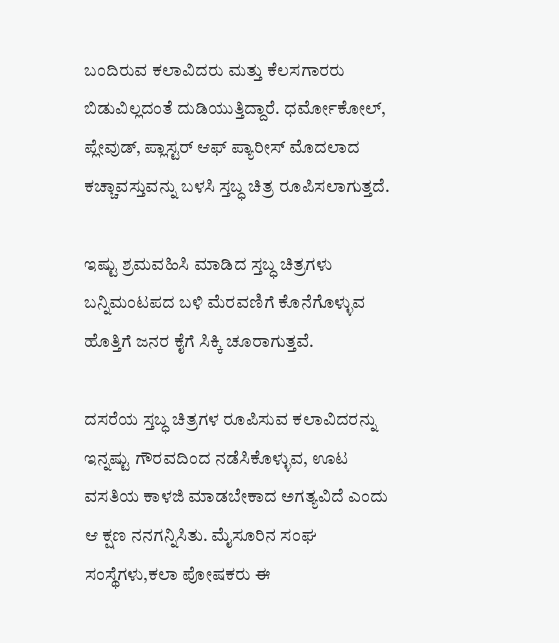ಬಂದಿರುವ ಕಲಾವಿದರು ಮತ್ತು ಕೆಲಸಗಾರರು ಬಿಡುವಿಲ್ಲದಂತೆ ದುಡಿಯುತ್ತಿದ್ದಾರೆ. ಧರ್ಮೋಕೋಲ್, ಪ್ಲೇವುಡ್, ಪ್ಲಾಸ್ಟರ್ ಆಫ್ ಪ್ಯಾರೀಸ್ ಮೊದಲಾದ ಕಚ್ಚಾವಸ್ತುವನ್ನು ಬಳಸಿ ಸ್ತಬ್ಧ ಚಿತ್ರ ರೂಪಿಸಲಾಗುತ್ತದೆ.

ಇಷ್ಟು ಶ್ರಮವಹಿಸಿ ಮಾಡಿದ ಸ್ತಬ್ಧ ಚಿತ್ರಗಳು ಬನ್ನಿಮಂಟಪದ ಬಳಿ ಮೆರವಣಿಗೆ ಕೊನೆಗೊಳ್ಳುವ ಹೊತ್ತಿಗೆ ಜನರ ಕೈಗೆ ಸಿಕ್ಕಿ ಚೂರಾಗುತ್ತವೆ.

ದಸರೆಯ ಸ್ತಬ್ಧ ಚಿತ್ರಗಳ ರೂಪಿಸುವ ಕಲಾವಿದರನ್ನು ಇನ್ನಷ್ಟು ಗೌರವದಿಂದ ನಡೆಸಿಕೊಳ್ಳುವ, ಊಟ ವಸತಿಯ ಕಾಳಜಿ ಮಾಡಬೇಕಾದ ಅಗತ್ಯವಿದೆ ಎಂದು ಆ ಕ್ಷಣ ನನಗನ್ನಿಸಿತು. ಮೈಸೂರಿನ‌ ಸಂಘ ಸಂಸ್ಥೆಗಳು,ಕಲಾ ಪೋಷಕರು ಈ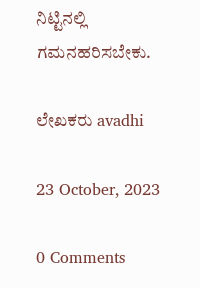ನಿಟ್ಟಿನಲ್ಲಿ‌ ಗಮನಹರಿಸಬೇಕು.

ಲೇಖಕರು avadhi

23 October, 2023

0 Comments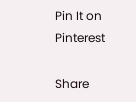Pin It on Pinterest

Share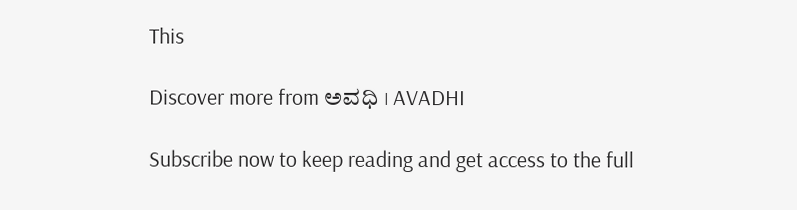This

Discover more from ಅವಧಿ । AVADHI

Subscribe now to keep reading and get access to the full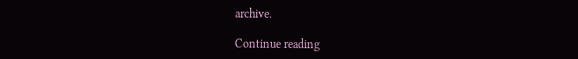archive.

Continue reading